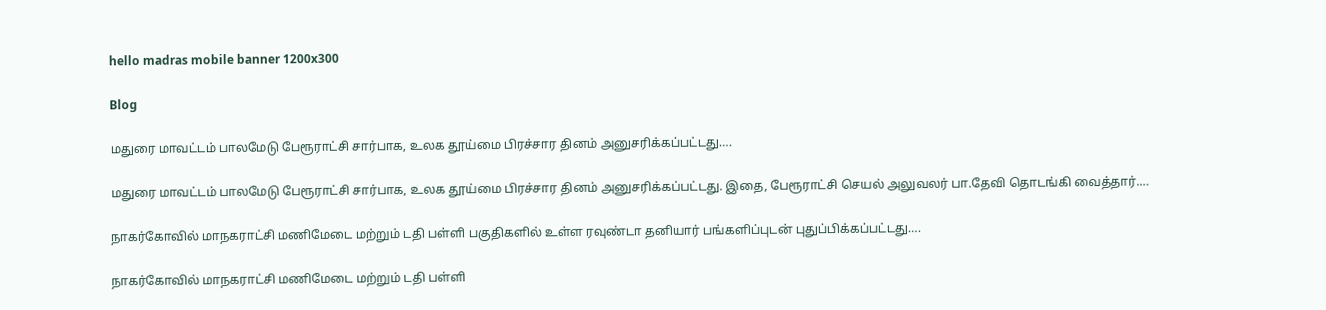hello madras mobile banner 1200x300

Blog

மதுரை மாவட்டம் பாலமேடு பேரூராட்சி சார்பாக, உலக தூய்மை பிரச்சார தினம் அனுசரிக்கப்பட்டது….

மதுரை மாவட்டம் பாலமேடு பேரூராட்சி சார்பாக, உலக தூய்மை பிரச்சார தினம் அனுசரிக்கப்பட்டது. இதை, பேரூராட்சி செயல் அலுவலர் பா.தேவி தொடங்கி வைத்தார்.…

நாகர்கோவில் மாநகராட்சி மணிமேடை மற்றும் டதி பள்ளி பகுதிகளில் உள்ள ரவுண்டா தனியார் பங்களிப்புடன் புதுப்பிக்கப்பட்டது….

நாகர்கோவில் மாநகராட்சி மணிமேடை மற்றும் டதி பள்ளி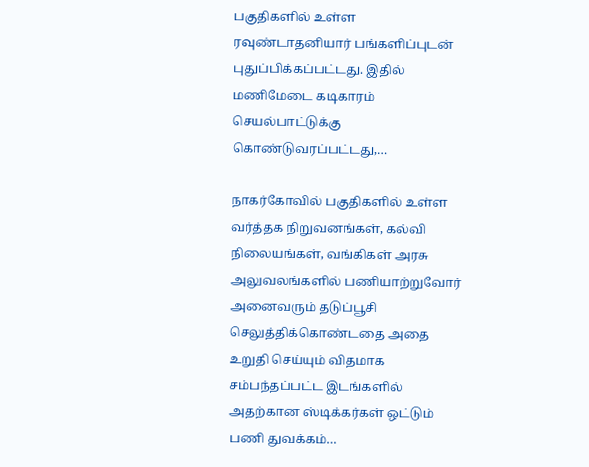பகுதிகளில் உள்ள ரவுண்டாதனியார் பங்களிப்புடன் புதுப்பிக்கப்பட்டது. இதில்  மணிமேடை கடிகாரம் செயல்பாட்டுக்கு கொண்டுவரப்பட்டது,…

நாகர்கோவில் பகுதிகளில் உள்ள வர்த்தக நிறுவனங்கள், கல்வி நிலையங்கள், வங்கிகள் அரசு அலுவலங்களில் பணியாற்றுவோர் அனைவரும் தடுப்பூசி செலுத்திக்கொண்டதை அதை உறுதி செய்யும் விதமாக சம்பந்தப்பட்ட இடங்களில் அதற்கான ஸ்டிக்கர்கள் ஒட்டும் பணி துவக்கம்…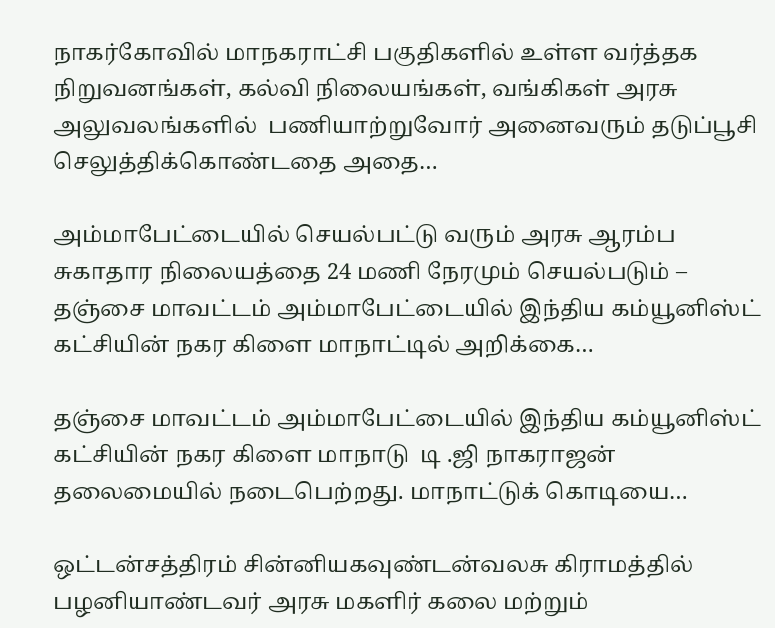நாகர்கோவில் மாநகராட்சி பகுதிகளில் உள்ள வர்த்தக நிறுவனங்கள், கல்வி நிலையங்கள், வங்கிகள் அரசு அலுவலங்களில்  பணியாற்றுவோர் அனைவரும் தடுப்பூசி செலுத்திக்கொண்டதை அதை…

அம்மாபேட்டையில் செயல்பட்டு வரும் அரசு ஆரம்ப சுகாதார நிலையத்தை 24 மணி நேரமும் செயல்படும் – தஞ்சை மாவட்டம் அம்மாபேட்டையில் இந்திய கம்யூனிஸ்ட் கட்சியின் நகர கிளை மாநாட்டில் அறிக்கை…

தஞ்சை மாவட்டம் அம்மாபேட்டையில் இந்திய கம்யூனிஸ்ட் கட்சியின் நகர கிளை மாநாடு  டி .ஜி நாகராஜன் தலைமையில் நடைபெற்றது. மாநாட்டுக் கொடியை…

ஒட்டன்சத்திரம் சின்னியகவுண்டன்வலசு கிராமத்தில் பழனியாண்டவர் அரசு மகளிர் கலை மற்றும்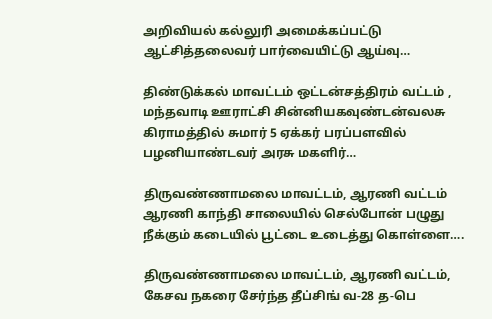அறிவியல் கல்லுரி அமைக்கப்பட்டு ஆட்சித்தலைவர் பார்வையிட்டு ஆய்வு…

திண்டுக்கல் மாவட்டம் ஒட்டன்சத்திரம் வட்டம் , மந்தவாடி ஊராட்சி சின்னியகவுண்டன்வலசு கிராமத்தில் சுமார் 5 ஏக்கர் பரப்பளவில் பழனியாண்டவர் அரசு மகளிர்…

திருவண்ணாமலை மாவட்டம், ஆரணி வட்டம் ஆரணி காந்தி சாலையில் செல்போன் பழுது நீக்கும் கடையில் பூட்டை உடைத்து கொள்ளை….

திருவண்ணாமலை மாவட்டம், ஆரணி வட்டம், கேசவ நகரை சேர்ந்த தீப்சிங் வ-28 த-பெ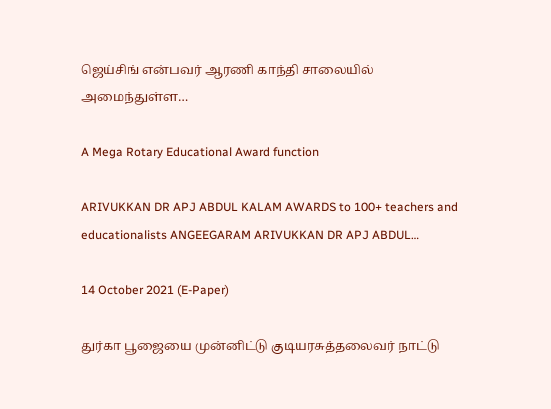ஜெய்சிங் என்பவர் ஆரணி காந்தி சாலையில் அமைந்துள்ள…

A Mega Rotary Educational Award function

ARIVUKKAN DR APJ ABDUL KALAM AWARDS to 100+ teachers and educationalists ANGEEGARAM ARIVUKKAN DR APJ ABDUL…

14 October 2021 (E-Paper)

துர்கா பூஜையை முன்னிட்டு குடியரசுத்தலைவர் நாட்டு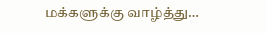மக்களுக்கு வாழ்த்து…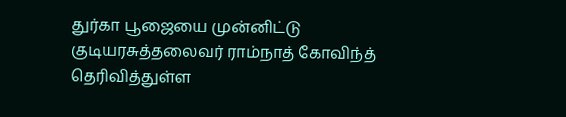துர்கா பூஜையை முன்னிட்டு குடியரசுத்தலைவர் ராம்நாத் கோவிந்த்  தெரிவித்துள்ள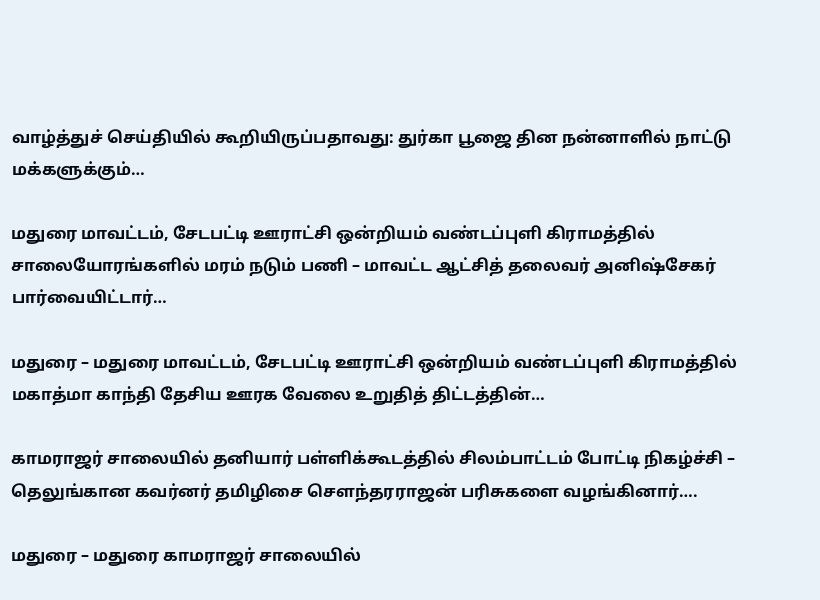வாழ்த்துச் செய்தியில் கூறியிருப்பதாவது: துர்கா பூஜை தின நன்னாளில் நாட்டு மக்களுக்கும்…

மதுரை மாவட்டம், சேடபட்டி ஊராட்சி ஒன்றியம் வண்டப்புளி கிராமத்தில் சாலையோரங்களில் மரம் நடும் பணி – மாவட்ட ஆட்சித் தலைவர் அனிஷ்சேகர் பார்வையிட்டார்…

மதுரை – மதுரை மாவட்டம், சேடபட்டி ஊராட்சி ஒன்றியம் வண்டப்புளி கிராமத்தில் மகாத்மா காந்தி தேசிய ஊரக வேலை உறுதித் திட்டத்தின்…

காமராஜர் சாலையில் தனியார் பள்ளிக்கூடத்தில் சிலம்பாட்டம் போட்டி நிகழ்ச்சி – தெலுங்கான கவர்னர் தமிழிசை சௌந்தரராஜன் பரிசுகளை வழங்கினார்….

மதுரை – மதுரை காமராஜர் சாலையில்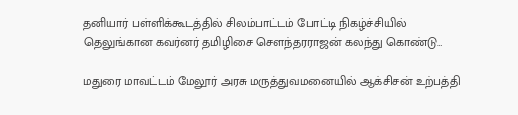தனியார் பள்ளிக்கூடத்தில் சிலம்பாட்டம் போட்டி நிகழ்ச்சியில் தெலுங்கான கவர்னர் தமிழிசை சௌந்தரராஜன் கலந்து கொண்டு…

மதுரை மாவட்டம் மேலூர் அரசு மருத்துவமனையில் ஆக்சிசன் உற்பத்தி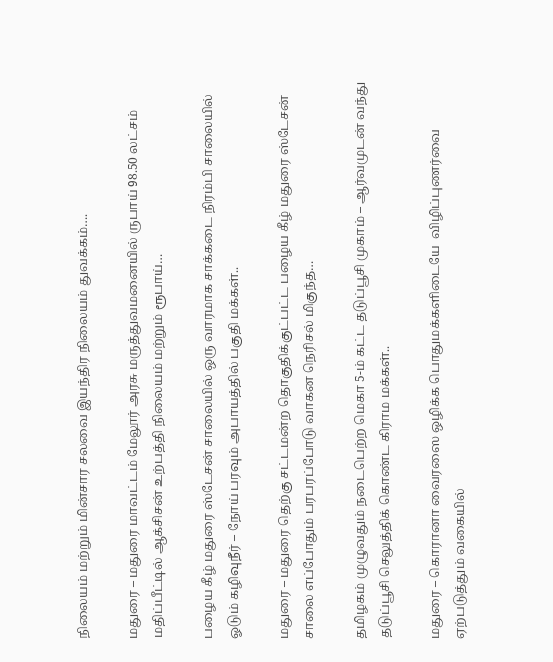நிலையம் மற்றும் மின்சார சலவை இயந்திர நிலையம் துவக்கம்….

மதுரை – மதுரை மாவட்டம் மேலூர் அரசு மருத்துவமனையில் ருபாய் 98.50 லட்சம் மதிப்பீட்டில் ஆக்சிசன் உற்பத்தி நிலையம் மற்றும் ரூபாய்…

பழைய கீழ் மதுரை ஸ்டேசன் சாலையில் ஒரு வாரமாக சாக்கடை நிரம்பி சாலையில் ஓடும் கழிவுநீர் – நோய் பரவும் அபாயத்தில் பகுதி மக்கள்..

மதுரை – மதுரை தெற்கு சட்டமன்ற தொகுதிக்குட்பட்ட பழைய கீழ் மதுரை ஸ்டேசன் சாலை எப்போதும் பரபரப்போடு வாகன நெரிசல் மிகுந்த…

தமிழகம் முழுவதும் நடைபெற்ற மெகா 5-ம் கட்ட தடுப்பூசி முகாம் – ஆர்வமுடன் வந்து தடுப்பூசி செலுத்திக் கொண்ட கிராம மக்கள்..

மதுரை – கொரானா வைரஸை ஒழிக்க பொதுமக்களிடையே  விழிப்புணர்வை ஏற்படுத்தும் வகையில்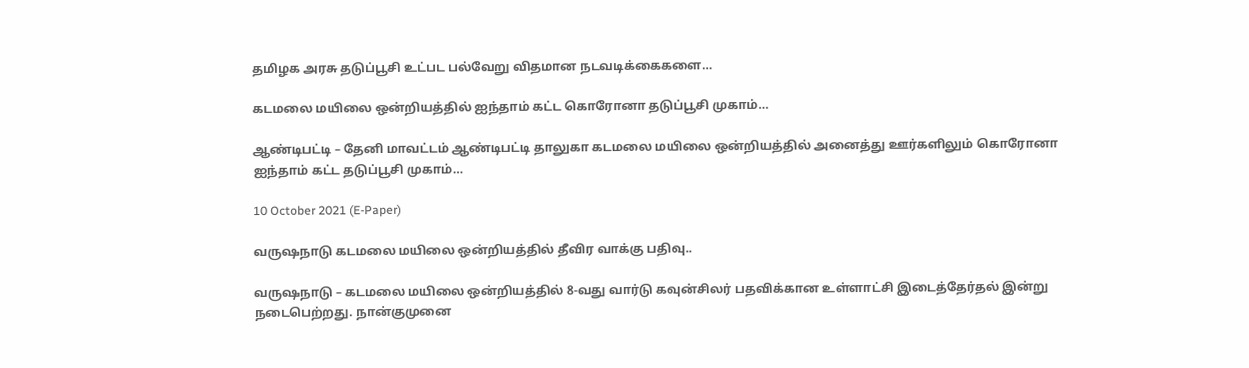தமிழக அரசு தடுப்பூசி உட்பட பல்வேறு விதமான நடவடிக்கைகளை…

கடமலை மயிலை ஒன்றியத்தில் ஐந்தாம் கட்ட கொரோனா தடுப்பூசி முகாம்…

ஆண்டிபட்டி – தேனி மாவட்டம் ஆண்டிபட்டி தாலுகா கடமலை மயிலை ஒன்றியத்தில் அனைத்து ஊர்களிலும் கொரோனா ஐந்தாம் கட்ட தடுப்பூசி முகாம்…

10 October 2021 (E-Paper)

வருஷநாடு கடமலை மயிலை ஒன்றியத்தில் தீவிர வாக்கு பதிவு..

வருஷநாடு – கடமலை மயிலை ஒன்றியத்தில் 8-வது வார்டு கவுன்சிலர் பதவிக்கான உள்ளாட்சி இடைத்தேர்தல் இன்று நடைபெற்றது. நான்குமுனை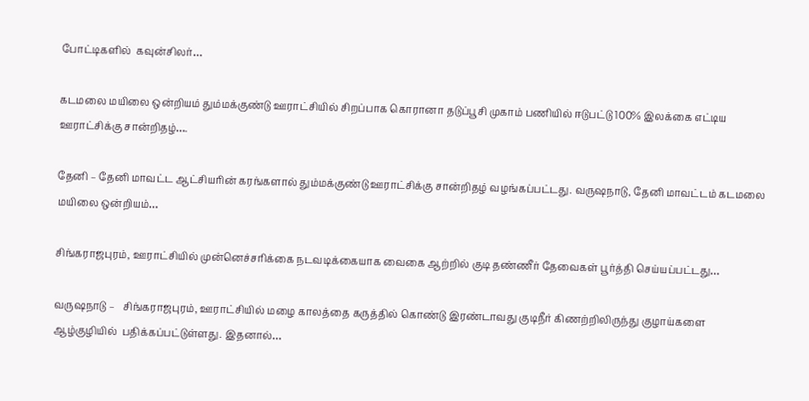போட்டிகளில்  கவுன்சிலர்…

கடமலை மயிலை ஒன்றியம் தும்மக்குண்டு ஊராட்சியில் சிறப்பாக கொரானா தடுப்பூசி முகாம் பணியில் ஈடுபட்டு 100% இலக்கை எட்டிய ஊராட்சிக்கு சான்றிதழ்….

தேனி – தேனி மாவட்ட ஆட்சியரின் கரங்களால் தும்மக்குண்டு ஊராட்சிக்கு சான்றிதழ் வழங்கப்பட்டது. வருஷநாடு, தேனி மாவட்டம் கடமலை மயிலை ஒன்றியம்…

சிங்கராஜபுரம், ஊராட்சியில் முன்னெச்சரிக்கை நடவடிக்கையாக வைகை ஆற்றில் குடி தண்ணீர் தேவைகள் பூர்த்தி செய்யப்பட்டது…

வருஷநாடு –   சிங்கராஜபுரம், ஊராட்சியில் மழை காலத்தை கருத்தில் கொண்டு இரண்டாவது குடிநீர் கிணற்றிலிருந்து குழாய்களை ஆழ்குழியில்  பதிக்கப்பட்டுள்ளது. இதனால்…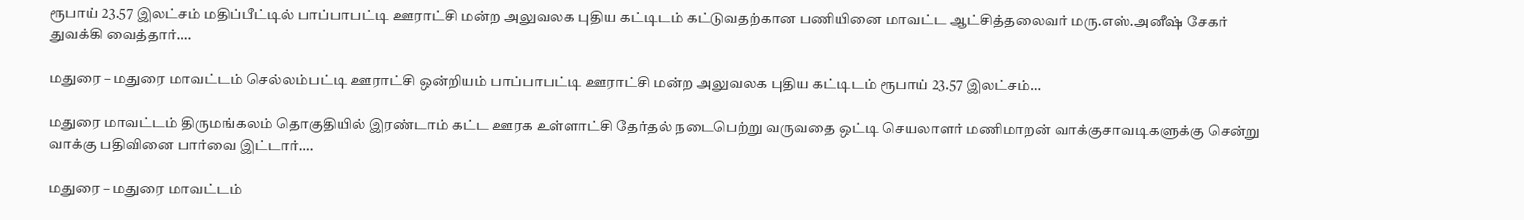ரூபாய் 23.57 இலட்சம் மதிப்பீட்டில் பாப்பாபட்டி ஊராட்சி மன்ற அலுவலக புதிய கட்டிடம் கட்டுவதற்கான பணியினை மாவட்ட ஆட்சித்தலைவர் மரு.எஸ்.அனீஷ் சேகர் துவக்கி வைத்தார்….

மதுரை – மதுரை மாவட்டம் செல்லம்பட்டி ஊராட்சி ஒன்றியம் பாப்பாபட்டி ஊராட்சி மன்ற அலுவலக புதிய கட்டிடம் ரூபாய் 23.57 இலட்சம்…

மதுரை மாவட்டம் திருமங்கலம் தொகுதியில் இரண்டாம் கட்ட ஊரக உள்ளாட்சி தேர்தல் நடைபெற்று வருவதை ஒட்டி செயலாளர் மணிமாறன் வாக்குசாவடிகளுக்கு சென்று வாக்கு பதிவினை பார்வை இட்டார்….

மதுரை – மதுரை மாவட்டம்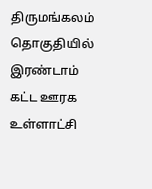திருமங்கலம் தொகுதியில் இரண்டாம் கட்ட ஊரக உள்ளாட்சி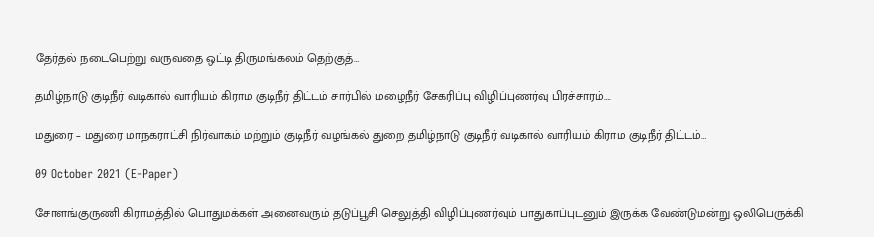தேர்தல் நடைபெற்று வருவதை ஒட்டி திருமங்கலம் தெற்குத்…

தமிழ்நாடு குடிநீர் வடிகால் வாரியம் கிராம குடிநீர் திட்டம் சார்பில் மழைநீர் சேகரிப்பு விழிப்புணர்வு பிரச்சாரம்….

மதுரை – மதுரை மாநகராட்சி நிர்வாகம் மற்றும் குடிநீர் வழங்கல் துறை தமிழ்நாடு குடிநீர் வடிகால் வாரியம் கிராம குடிநீர் திட்டம்…

09 October 2021 (E-Paper)

சோளங்குருணி கிராமத்தில் பொதுமக்கள் அனைவரும் தடுப்பூசி செலுத்தி விழிப்புணர்வும் பாதுகாப்புடனும் இருக்க வேண்டுமன்று ஒலிபெருக்கி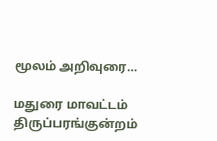மூலம் அறிவுரை…

மதுரை மாவட்டம் திருப்பரங்குன்றம்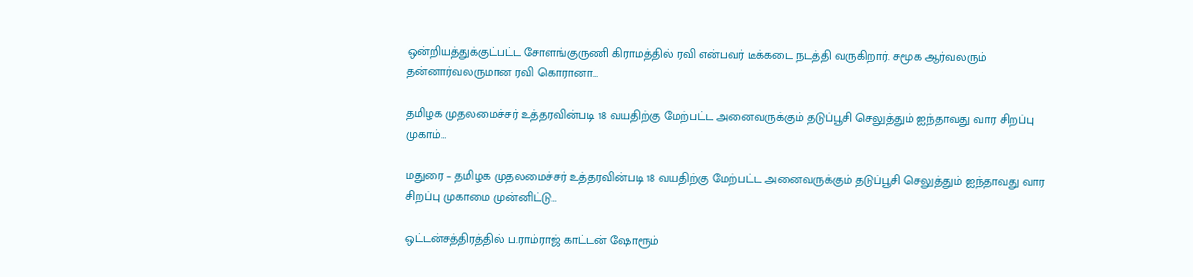ஒன்றியத்துக்குட்பட்ட சோளங்குருணி கிராமத்தில் ரவி என்பவர் டீக்கடை நடத்தி வருகிறார். சமூக ஆர்வலரும் தன்னார்வலருமான ரவி கொரானா…

தமிழக முதலமைச்சர் உத்தரவின்படி 18 வயதிற்கு மேற்பட்ட அனைவருக்கும் தடுப்பூசி செலுத்தும் ஐந்தாவது வார சிறப்பு முகாம்…

மதுரை – தமிழக முதலமைச்சர் உத்தரவின்படி 18 வயதிற்கு மேற்பட்ட அனைவருக்கும் தடுப்பூசி செலுத்தும் ஐந்தாவது வார சிறப்பு முகாமை முன்னிட்டு…

ஒட்டன்சத்திரத்தில் ப.ராம்ராஜ் காட்டன் ஷோரூம்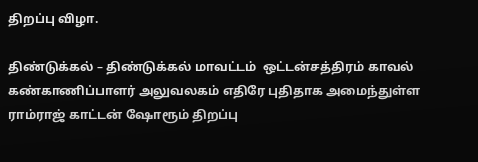திறப்பு விழா.

திண்டுக்கல் – திண்டுக்கல் மாவட்டம்  ஒட்டன்சத்திரம் காவல் கண்காணிப்பாளர் அலுவலகம் எதிரே புதிதாக அமைந்துள்ள ராம்ராஜ் காட்டன் ஷோரூம் திறப்பு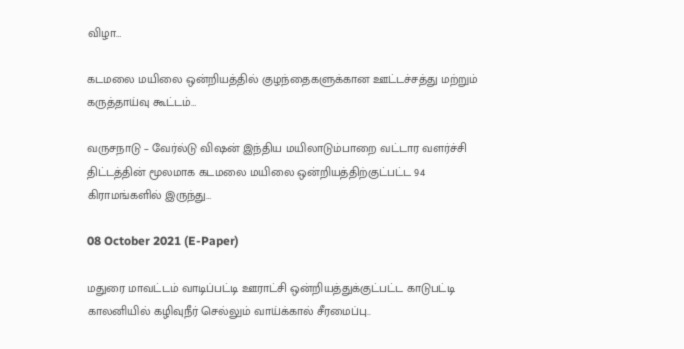விழா…

கடமலை மயிலை ஒன்றியத்தில் குழந்தைகளுக்கான ஊட்டச்சத்து மற்றும் கருத்தாய்வு கூட்டம்…

வருசநாடு – வேர்ல்டு விஷன் இந்திய மயிலாடும்பாறை வட்டார வளர்ச்சி திட்டத்தின் மூலமாக கடமலை மயிலை ஒன்றியத்திற்குட்பட்ட 94 கிராமங்களில் இருந்து…

08 October 2021 (E-Paper)

மதுரை மாவட்டம் வாடிப்பட்டி ஊராட்சி ஒன்றியத்துக்குட்பட்ட காடுபட்டி காலனியில் கழிவுநீர் செல்லும் வாய்க்கால் சீரமைப்பு..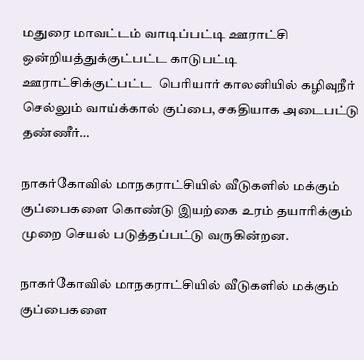மதுரை மாவட்டம் வாடிப்பட்டி ஊராட்சி ஒன்றியத்துக்குட்பட்ட காடுபட்டி ஊராட்சிக்குட்பட்ட  பெரியார் காலனியில் கழிவுநீர் செல்லும் வாய்க்கால் குப்பை, சகதியாக அடைபட்டு தண்ணீர்…

நாகர்கோவில் மாநகராட்சியில் வீடுகளில் மக்கும் குப்பைகளை கொண்டு இயற்கை உரம் தயாரிக்கும் முறை செயல் படுத்தப்பட்டு வருகின்றன.

நாகர்கோவில் மாநகராட்சியில் வீடுகளில் மக்கும் குப்பைகளை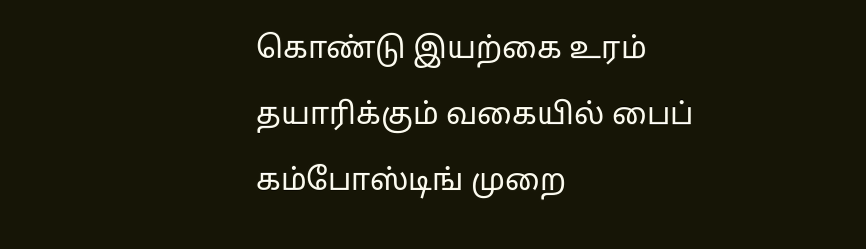கொண்டு இயற்கை உரம் தயாரிக்கும் வகையில் பைப் கம்போஸ்டிங் முறை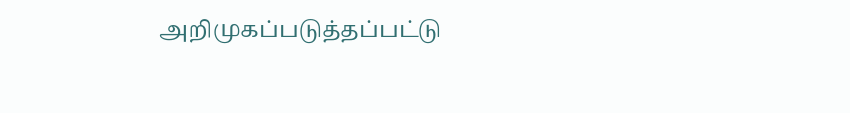அறிமுகப்படுத்தப்பட்டு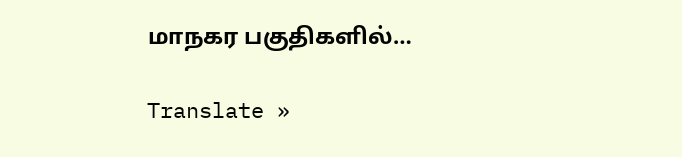மாநகர பகுதிகளில்…

Translate »